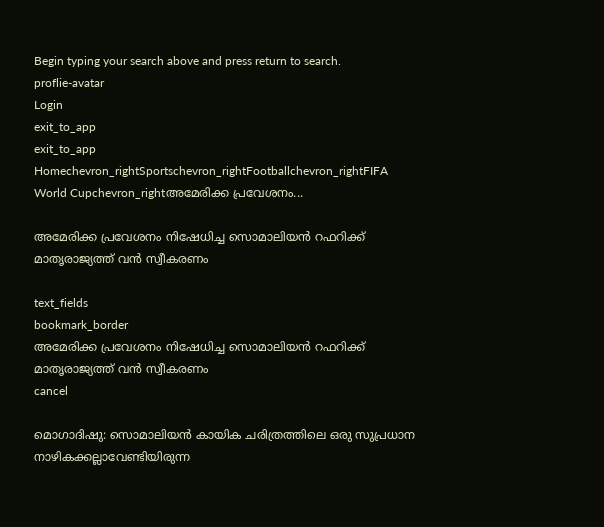Begin typing your search above and press return to search.
proflie-avatar
Login
exit_to_app
exit_to_app
Homechevron_rightSportschevron_rightFootballchevron_rightFIFA World Cupchevron_rightഅമേരിക്ക പ്രവേശനം...

അമേരിക്ക പ്രവേശനം നിഷേധിച്ച സൊമാലിയൻ റഫറിക്ക് മാതൃരാജ്യത്ത് വൻ സ്വീകരണം

text_fields
bookmark_border
അമേരിക്ക പ്രവേശനം നിഷേധിച്ച സൊമാലിയൻ റഫറിക്ക് മാതൃരാജ്യത്ത് വൻ സ്വീകരണം
cancel

മൊഗാദിഷു: സൊമാലിയൻ കായിക ചരിത്രത്തിലെ ഒരു സുപ്രധാന നാഴികക്കല്ലാവേണ്ടിയിരുന്ന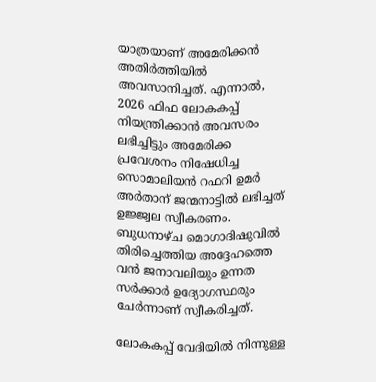യാത്രയാണ് അമേരിക്കൻ അതിർത്തിയിൽ അവസാനിച്ചത്. എന്നാൽ, 2026 ഫിഫ ലോകകപ്പ് നിയന്ത്രിക്കാൻ അവസരം ലഭിച്ചിട്ടും അമേരിക്ക പ്രവേശനം നിഷേധിച്ച സൊമാലിയൻ റഫറി ഉമർ അർതാന് ജന്മനാട്ടിൽ ലഭിച്ചത് ഉജ്ജ്വല സ്വീകരണം. ബുധനാഴ്ച മൊഗാദിഷുവിൽ തിരിച്ചെത്തിയ അദ്ദേഹത്തെ വൻ ജനാവലിയും ഉന്നത സർക്കാർ ഉദ്യോഗസ്ഥരും ചേർന്നാണ് സ്വീകരിച്ചത്.

ലോകകപ്പ് വേദിയിൽ നിന്നുള്ള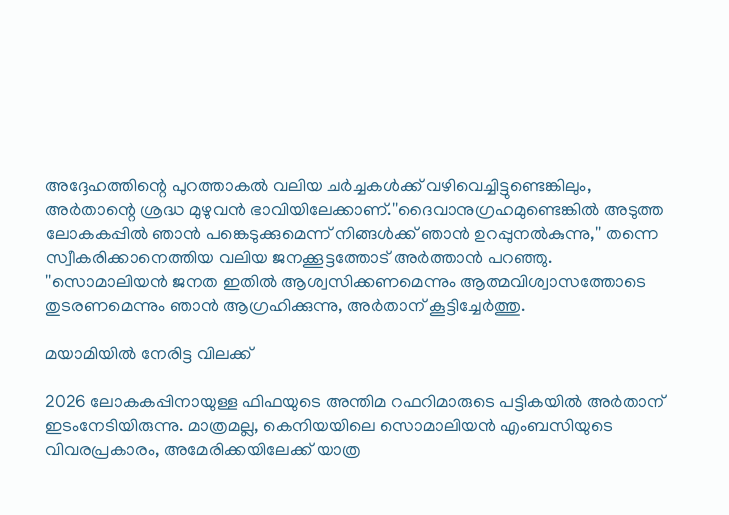അദ്ദേഹത്തിന്റെ പുറത്താകൽ വലിയ ചർച്ചകൾക്ക് വഴിവെച്ചിട്ടുണ്ടെങ്കിലും, അർതാന്റെ ശ്രദ്ധ മുഴുവൻ ഭാവിയിലേക്കാണ്.''ദൈവാനുഗ്രഹമുണ്ടെങ്കിൽ അടുത്ത ലോകകപ്പിൽ ഞാൻ പങ്കെടുക്കുമെന്ന് നിങ്ങൾക്ക് ഞാൻ ഉറപ്പുനൽകുന്നു,'' തന്നെ സ്വീകരിക്കാനെത്തിയ വലിയ ജനക്കൂട്ടത്തോട് അർത്താൻ പറഞ്ഞു. ''സൊമാലിയൻ ജനത ഇതിൽ ആശ്വസിക്കണമെന്നും ആത്മവിശ്വാസത്തോടെ തുടരണമെന്നും ഞാൻ ആഗ്രഹിക്കുന്നു, അർതാന് കൂട്ടിച്ചേർത്തു.

മയാമിയിൽ നേരിട്ട വിലക്ക്

2026 ലോകകപ്പിനായുള്ള ഫിഫയുടെ അന്തിമ റഫറിമാരുടെ പട്ടികയിൽ അർതാന് ഇടംനേടിയിരുന്നു. മാത്രമല്ല, കെനിയയിലെ സൊമാലിയൻ എംബസിയുടെ വിവരപ്രകാരം, അമേരിക്കയിലേക്ക് യാത്ര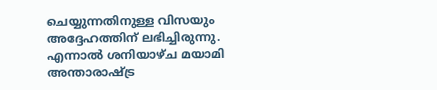ചെയ്യുന്നതിനുള്ള വിസയും അദ്ദേഹത്തിന് ലഭിച്ചിരുന്നു. എന്നാൽ ശനിയാഴ്ച മയാമി അന്താരാഷ്ട്ര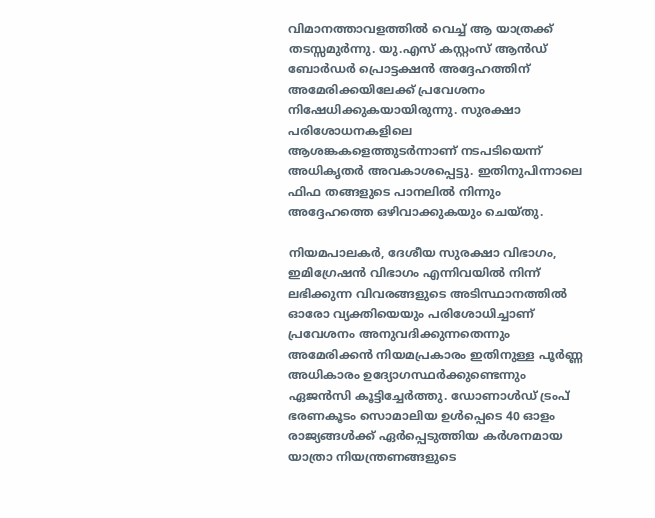വിമാനത്താവളത്തിൽ വെച്ച് ആ യാത്രക്ക് തടസ്സമുർന്നു. യു.എസ് കസ്റ്റംസ് ആൻഡ് ബോർഡർ പ്രൊട്ടക്ഷൻ അദ്ദേഹത്തിന് അമേരിക്കയിലേക്ക് പ്രവേശനം നിഷേധിക്കുകയായിരുന്നു. സുരക്ഷാ പരിശോധനകളിലെ ആശങ്കകളെത്തുടർന്നാണ് നടപടിയെന്ന് അധികൃതർ അവകാശപ്പെട്ടു. ഇതിനുപിന്നാലെ ഫിഫ തങ്ങളുടെ പാനലിൽ നിന്നും അദ്ദേഹത്തെ ഒഴിവാക്കുകയും ചെയ്തു.

നിയമപാലകർ, ദേശീയ സുരക്ഷാ വിഭാഗം, ഇമിഗ്രേഷൻ വിഭാഗം എന്നിവയിൽ നിന്ന് ലഭിക്കുന്ന വിവരങ്ങളുടെ അടിസ്ഥാനത്തിൽ ഓരോ വ്യക്തിയെയും പരിശോധിച്ചാണ് പ്രവേശനം അനുവദിക്കുന്നതെന്നും അമേരിക്കൻ നിയമപ്രകാരം ഇതിനുള്ള പൂർണ്ണ അധികാരം ഉദ്യോഗസ്ഥർക്കുണ്ടെന്നും ഏജൻസി കൂട്ടിച്ചേർത്തു. ഡോണാൾഡ് ട്രംപ് ഭരണകൂടം സൊമാലിയ ഉൾപ്പെടെ 40 ഓളം രാജ്യങ്ങൾക്ക് ഏർപ്പെടുത്തിയ കർശനമായ യാത്രാ നിയന്ത്രണങ്ങളുടെ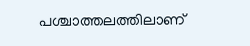പശ്ചാത്തലത്തിലാണ്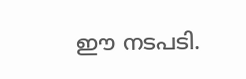ഈ നടപടി.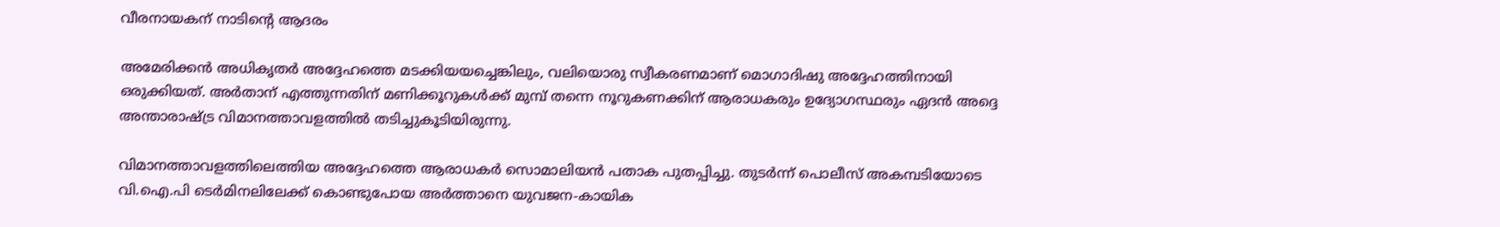വീരനായകന് നാടിന്റെ ആദരം

അമേരിക്കൻ അധികൃതർ അദ്ദേഹത്തെ മടക്കിയയച്ചെങ്കിലും, വലിയൊരു സ്വീകരണമാണ് മൊഗാദിഷു അദ്ദേഹത്തിനായി ഒരുക്കിയത്. അർതാന് എത്തുന്നതിന് മണിക്കൂറുകൾക്ക് മുമ്പ് തന്നെ നൂറുകണക്കിന് ആരാധകരും ഉദ്യോഗസ്ഥരും ഏദൻ അദ്ദെ അന്താരാഷ്ട്ര വിമാനത്താവളത്തിൽ തടിച്ചുകൂടിയിരുന്നു.

വിമാനത്താവളത്തിലെത്തിയ അദ്ദേഹത്തെ ആരാധകർ സൊമാലിയൻ പതാക പുതപ്പിച്ചു. തുടർന്ന് പൊലീസ് അകമ്പടിയോടെ വി.ഐ.പി ടെർമിനലിലേക്ക് കൊണ്ടുപോയ അർത്താനെ യുവജന-കായിക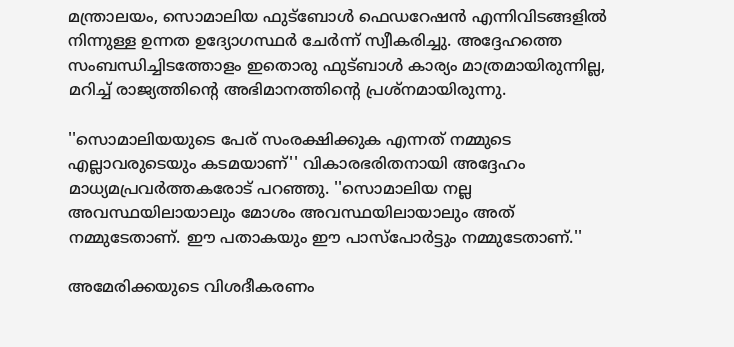മന്ത്രാലയം, സൊമാലിയ ഫുട്ബോൾ ഫെഡറേഷൻ എന്നിവിടങ്ങളിൽ നിന്നുള്ള ഉന്നത ഉദ്യോഗസ്ഥർ ചേർന്ന് സ്വീകരിച്ചു. അദ്ദേഹത്തെ സംബന്ധിച്ചിടത്തോളം ഇതൊരു ഫുട്ബാൾ കാര്യം മാത്രമായിരുന്നില്ല, മറിച്ച് രാജ്യത്തിന്റെ അഭിമാനത്തിന്റെ പ്രശ്നമായിരുന്നു.

''സൊമാലിയയുടെ പേര് സംരക്ഷിക്കുക എന്നത് നമ്മുടെ എല്ലാവരുടെയും കടമയാണ്'' വികാരഭരിതനായി അദ്ദേഹം മാധ്യമപ്രവർത്തകരോട് പറഞ്ഞു. ''സൊമാലിയ നല്ല അവസ്ഥയിലായാലും മോശം അവസ്ഥയിലായാലും അത് നമ്മുടേതാണ്. ഈ പതാകയും ഈ പാസ്‌പോർട്ടും നമ്മുടേതാണ്.''

അമേരിക്കയുടെ വിശദീകരണം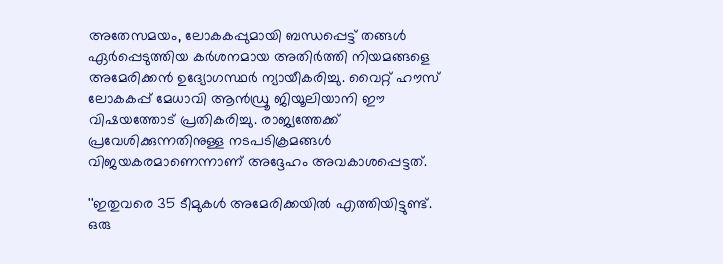അതേസമയം, ലോകകപ്പുമായി ബന്ധപ്പെട്ട് തങ്ങൾ ഏർപ്പെടുത്തിയ കർശനമായ അതിർത്തി നിയമങ്ങളെ അമേരിക്കൻ ഉദ്യോഗസ്ഥർ ന്യായീകരിച്ചു. വൈറ്റ് ഹൗസ് ലോകകപ്പ് മേധാവി ആൻഡ്രൂ ജിയൂലിയാനി ഈ വിഷയത്തോട് പ്രതികരിച്ചു. രാജ്യത്തേക്ക് പ്രവേശിക്കുന്നതിനുള്ള നടപടിക്രമങ്ങൾ വിജയകരമാണെന്നാണ് അദ്ദേഹം അവകാശപ്പെട്ടത്.

''ഇതുവരെ 35 ടീമുകൾ അമേരിക്കയിൽ എത്തിയിട്ടുണ്ട്. ഒരു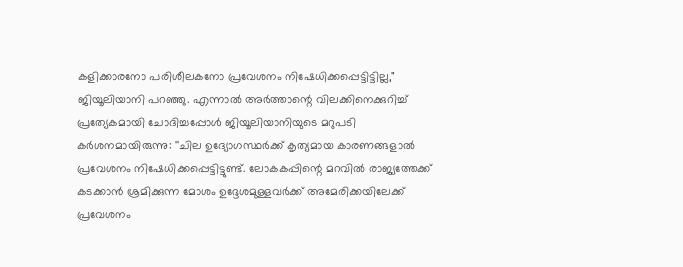കളിക്കാരനോ പരിശീലകനോ പ്രവേശനം നിഷേധിക്കപ്പെട്ടിട്ടില്ല," ജിയൂലിയാനി പറഞ്ഞു. എന്നാൽ അർത്താന്റെ വിലക്കിനെക്കുറിച്ച് പ്രത്യേകമായി ചോദിച്ചപ്പോൾ ജിയൂലിയാനിയുടെ മറുപടി കർശനമായിരുന്നു: ''ചില ഉദ്യോഗസ്ഥർക്ക് കൃത്യമായ കാരണങ്ങളാൽ പ്രവേശനം നിഷേധിക്കപ്പെട്ടിട്ടുണ്ട്. ലോകകപ്പിന്റെ മറവിൽ രാജ്യത്തേക്ക് കടക്കാൻ ശ്രമിക്കുന്ന മോശം ഉദ്ദേശമുള്ളവർക്ക് അമേരിക്കയിലേക്ക് പ്രവേശനം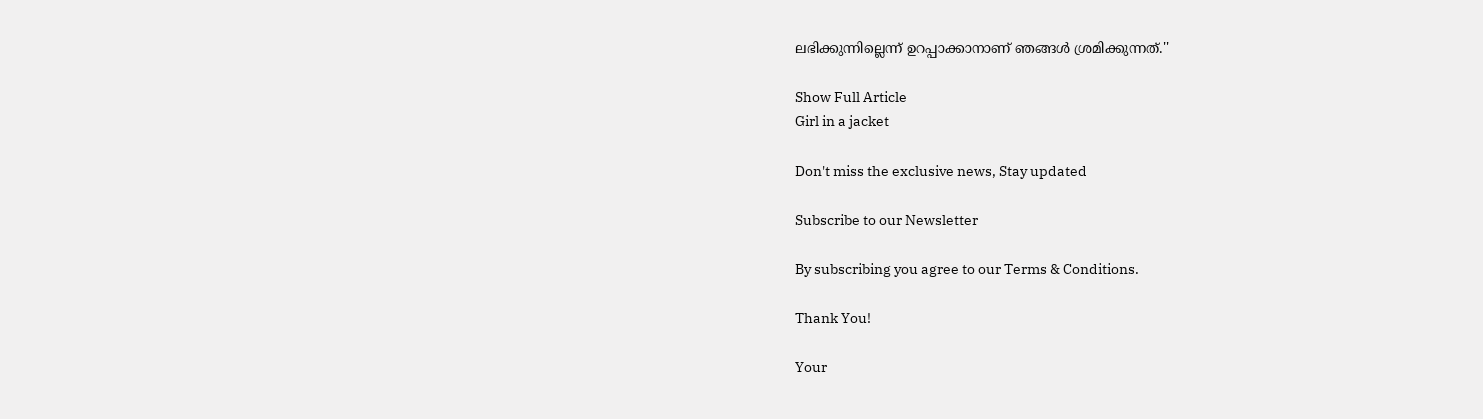ലഭിക്കുന്നില്ലെന്ന് ഉറപ്പാക്കാനാണ് ഞങ്ങൾ ശ്രമിക്കുന്നത്.''

Show Full Article
Girl in a jacket

Don't miss the exclusive news, Stay updated

Subscribe to our Newsletter

By subscribing you agree to our Terms & Conditions.

Thank You!

Your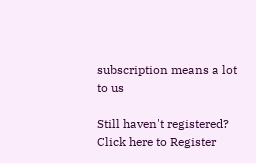subscription means a lot to us

Still haven't registered? Click here to Register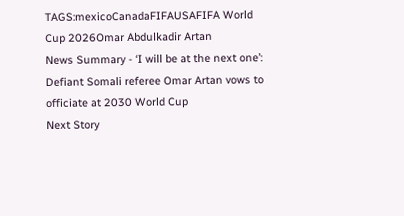TAGS:mexicoCanadaFIFAUSAFIFA World Cup 2026Omar Abdulkadir Artan
News Summary - ‘I will be at the next one’: Defiant Somali referee Omar Artan vows to officiate at 2030 World Cup
Next Story